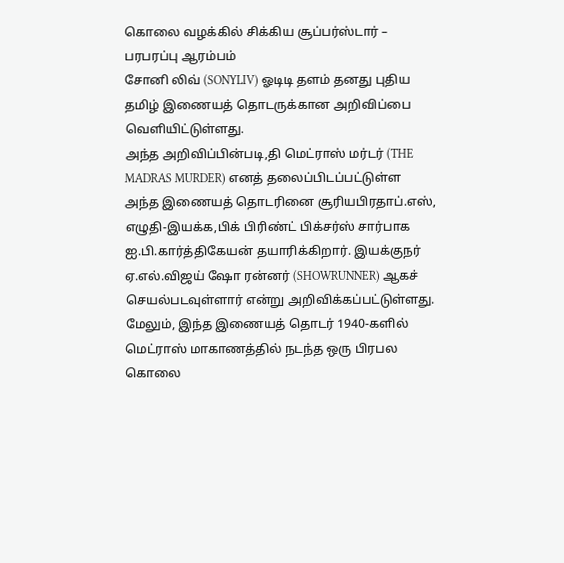கொலை வழக்கில் சிக்கிய சூப்பர்ஸ்டார் – பரபரப்பு ஆரம்பம்
சோனி லிவ் (SONYLIV) ஓடிடி தளம் தனது புதிய தமிழ் இணையத் தொடருக்கான அறிவிப்பை வெளியிட்டுள்ளது.
அந்த அறிவிப்பின்படி,தி மெட்ராஸ் மர்டர் (THE MADRAS MURDER) எனத் தலைப்பிடப்பட்டுள்ள அந்த இணையத் தொடரினை சூரியபிரதாப்.எஸ், எழுதி-இயக்க,பிக் பிரிண்ட் பிக்சர்ஸ் சார்பாக ஐ.பி.கார்த்திகேயன் தயாரிக்கிறார். இயக்குநர் ஏ.எல்.விஜய் ஷோ ரன்னர் (SHOWRUNNER) ஆகச் செயல்படவுள்ளார் என்று அறிவிக்கப்பட்டுள்ளது.
மேலும், இந்த இணையத் தொடர் 1940-களில் மெட்ராஸ் மாகாணத்தில் நடந்த ஒரு பிரபல கொலை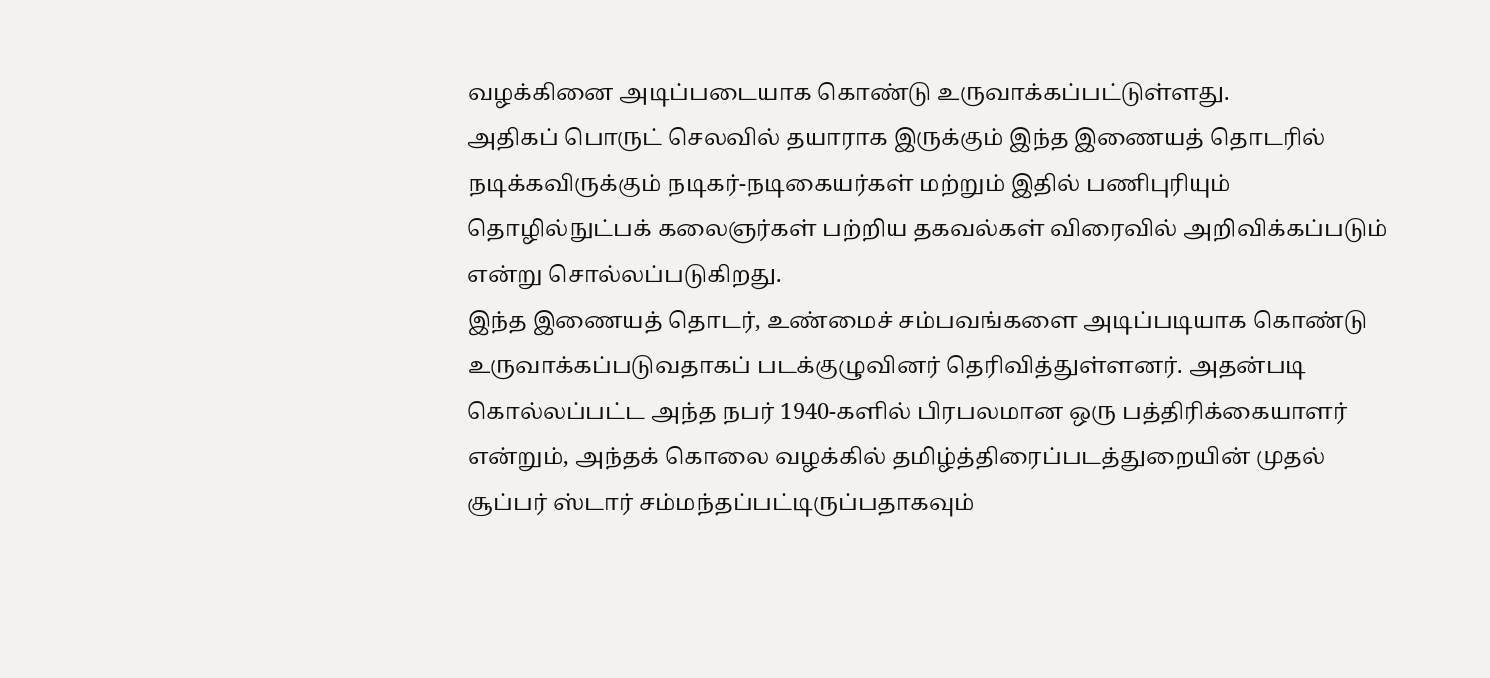வழக்கினை அடிப்படையாக கொண்டு உருவாக்கப்பட்டுள்ளது.
அதிகப் பொருட் செலவில் தயாராக இருக்கும் இந்த இணையத் தொடரில் நடிக்கவிருக்கும் நடிகர்-நடிகையர்கள் மற்றும் இதில் பணிபுரியும் தொழில்நுட்பக் கலைஞர்கள் பற்றிய தகவல்கள் விரைவில் அறிவிக்கப்படும் என்று சொல்லப்படுகிறது.
இந்த இணையத் தொடர், உண்மைச் சம்பவங்களை அடிப்படியாக கொண்டு உருவாக்கப்படுவதாகப் படக்குழுவினர் தெரிவித்துள்ளனர். அதன்படி கொல்லப்பட்ட அந்த நபர் 1940-களில் பிரபலமான ஒரு பத்திரிக்கையாளர் என்றும், அந்தக் கொலை வழக்கில் தமிழ்த்திரைப்படத்துறையின் முதல் சூப்பர் ஸ்டார் சம்மந்தப்பட்டிருப்பதாகவும்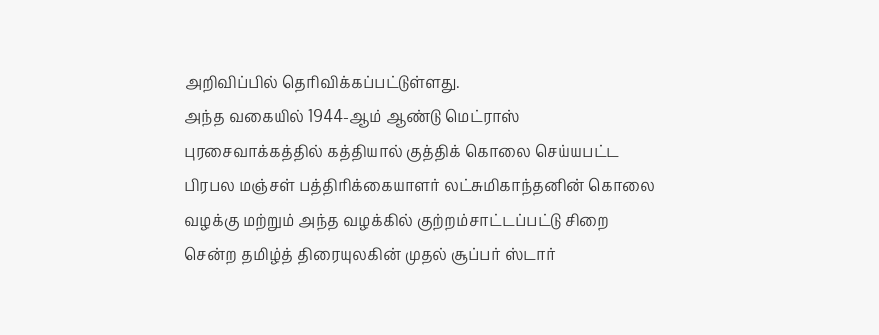அறிவிப்பில் தெரிவிக்கப்பட்டுள்ளது.
அந்த வகையில் 1944-ஆம் ஆண்டு மெட்ராஸ் புரசைவாக்கத்தில் கத்தியால் குத்திக் கொலை செய்யபட்ட பிரபல மஞ்சள் பத்திரிக்கையாளர் லட்சுமிகாந்தனின் கொலை வழக்கு மற்றும் அந்த வழக்கில் குற்றம்சாட்டப்பட்டு சிறை சென்ற தமிழ்த் திரையுலகின் முதல் சூப்பர் ஸ்டார்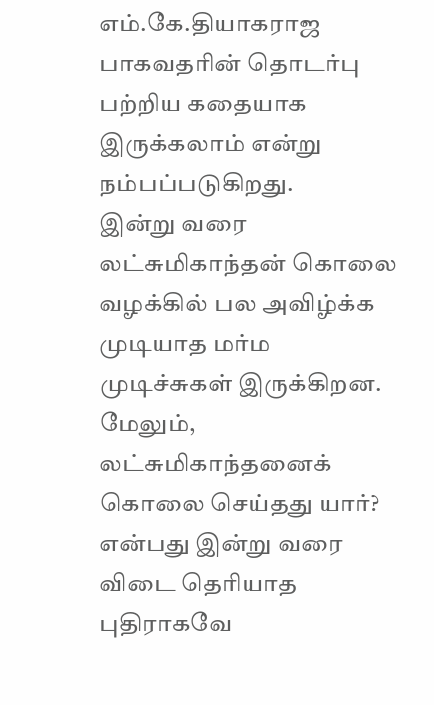எம்.கே.தியாகராஜ பாகவதரின் தொடர்பு பற்றிய கதையாக இருக்கலாம் என்று நம்பப்படுகிறது.
இன்று வரை லட்சுமிகாந்தன் கொலை வழக்கில் பல அவிழ்க்க முடியாத மர்ம முடிச்சுகள் இருக்கிறன. மேலும், லட்சுமிகாந்தனைக் கொலை செய்தது யார்? என்பது இன்று வரை விடை தெரியாத புதிராகவே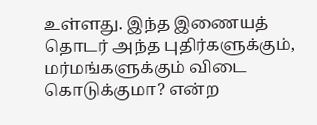உள்ளது. இந்த இணையத் தொடர் அந்த புதிர்களுக்கும், மர்மங்களுக்கும் விடை கொடுக்குமா? என்ற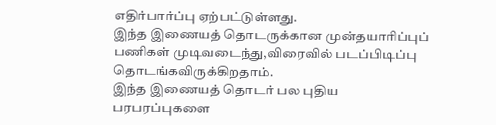எதிர்பார்ப்பு ஏற்பட்டுள்ளது.
இந்த இணையத் தொடருக்கான முன்தயாரிப்புப் பணிகள் முடிவடைந்து,விரைவில் படப்பிடிப்பு தொடங்கவிருக்கிறதாம்.
இந்த இணையத் தொடர் பல புதிய பரபரப்புகளை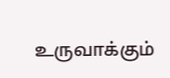உருவாக்கும்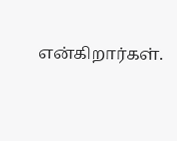என்கிறார்கள்.